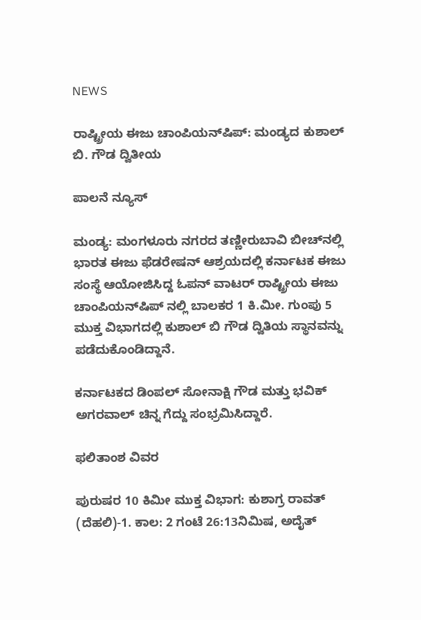NEWS

ರಾಷ್ಟ್ರೀಯ ಈಜು ಚಾಂಪಿಯನ್‌ಷಿಪ್: ಮಂಡ್ಯದ ಕುಶಾಲ್ ಬಿ. ಗೌಡ ದ್ವಿತೀಯ

ಪಾಲನೆ ನ್ಯೂಸ್

ಮಂಡ್ಯ: ಮಂಗಳೂರು ನಗರದ ತಣ್ಣೀರುಬಾವಿ ಬೀಚ್‌ನಲ್ಲಿ ಭಾರತ ಈಜು ಫೆಡರೇಷನ್ ಆಶ್ರಯದಲ್ಲಿ ಕರ್ನಾಟಕ ಈಜು ಸಂಸ್ಥೆ ಆಯೋಜಿಸಿದ್ದ ಓಪನ್ ವಾಟ‌ರ್ ರಾಷ್ಟ್ರೀಯ ಈಜು ಚಾಂಪಿಯನ್‌ಷಿಪ್‌ ನಲ್ಲಿ ಬಾಲಕರ 1 ಕಿ.ಮೀ. ಗುಂಪು 5 ಮುಕ್ತ ವಿಭಾಗದಲ್ಲಿ ಕುಶಾಲ್ ಬಿ ಗೌಡ ದ್ವಿತಿಯ ಸ್ಥಾನವನ್ನು ಪಡೆದುಕೊಂಡಿದ್ದಾನೆ.

ಕರ್ನಾಟಕದ ಡಿಂಪಲ್ ಸೋನಾಕ್ಷಿ ಗೌಡ ಮತ್ತು ಭವಿಕ್ ಅಗರವಾಲ್ ಚಿನ್ನ ಗೆದ್ದು ಸಂಭ್ರಮಿಸಿದ್ದಾರೆ.

ಫಲಿತಾಂಶ ವಿವರ

ಪುರುಷರ 10 ಕಿಮೀ ಮುಕ್ತ ವಿಭಾಗ: ಕುಶಾಗ್ರ ರಾವತ್ (ದೆಹಲಿ)-1. ಕಾಲ: 2 ಗಂಟೆ 26:13ನಿಮಿಷ, ಅದೈತ್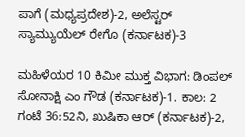ಪಾಗೆ (ಮಧ್ಯಪ್ರದೇಶ)-2, ಅಲೆಸ್ಟರ್ ಸ್ಯಾಮ್ಯುಯೆಲ್ ರೇಗೊ (ಕರ್ನಾಟಕ)-3

ಮಹಿಳೆಯರ 10 ಕಿಮೀ ಮುಕ್ತ ವಿಭಾಗ: ಡಿಂಪಲ್ ಸೋನಾಕ್ಷಿ ಎಂ ಗೌಡ (ಕರ್ನಾಟಕ)-1. ಕಾಲ: 2 ಗಂಟೆ 36:52ನಿ, ಖುಷಿಕಾ ಆರ್ (ಕರ್ನಾಟಕ)-2,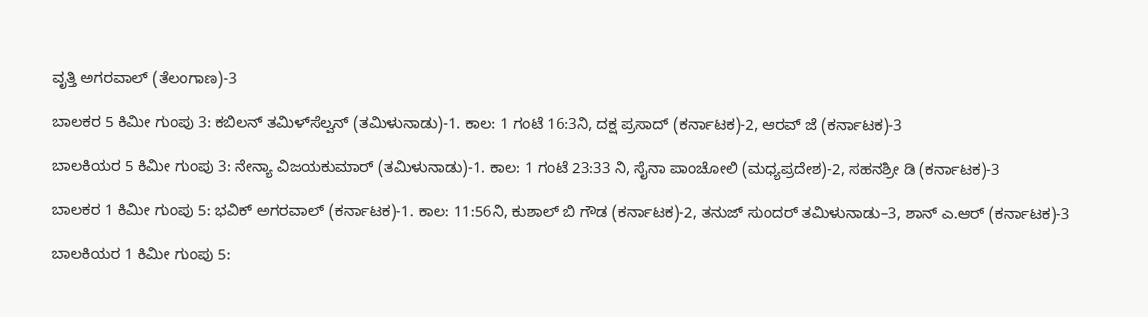ವೃತ್ತಿ ಅಗರವಾಲ್ (ತೆಲಂಗಾಣ)-3

ಬಾಲಕರ 5 ಕಿಮೀ ಗುಂಪು 3: ಕಬಿಲನ್ ತಮಿಳ್‌ಸೆಲ್ವನ್ (ತಮಿಳುನಾಡು)-1. ಕಾಲ: 1 ಗಂಟೆ 16:3ನಿ, ದಕ್ಷ ಪ್ರಸಾದ್ (ಕರ್ನಾಟಕ)-2, ಆರವ್ ಜೆ (ಕರ್ನಾಟಕ)-3

ಬಾಲಕಿಯರ 5 ಕಿಮೀ ಗುಂಪು 3: ನೇನ್ಯಾ ವಿಜಯಕುಮಾರ್ (ತಮಿಳುನಾಡು)-1. ಕಾಲ: 1 ಗಂಟೆ 23:33 ನಿ, ಸೈನಾ ಪಾಂಚೋಲಿ (ಮಧ್ಯಪ್ರದೇಶ)-2, ಸಹನಶ್ರೀ ಡಿ (ಕರ್ನಾಟಕ)-3

ಬಾಲಕರ 1 ಕಿಮೀ ಗುಂಪು 5: ಭವಿಕ್ ಅಗರವಾಲ್ (ಕರ್ನಾಟಕ)-1. ಕಾಲ: 11:56ನಿ, ಕುಶಾಲ್ ಬಿ ಗೌಡ (ಕರ್ನಾಟಕ)-2, ತನುಜ್ ಸುಂದರ್ ತಮಿಳುನಾಡು–3, ಶಾನ್ ಎ.ಆರ್ (ಕರ್ನಾಟಕ)-3

ಬಾಲಕಿಯರ 1 ಕಿಮೀ ಗುಂಪು 5: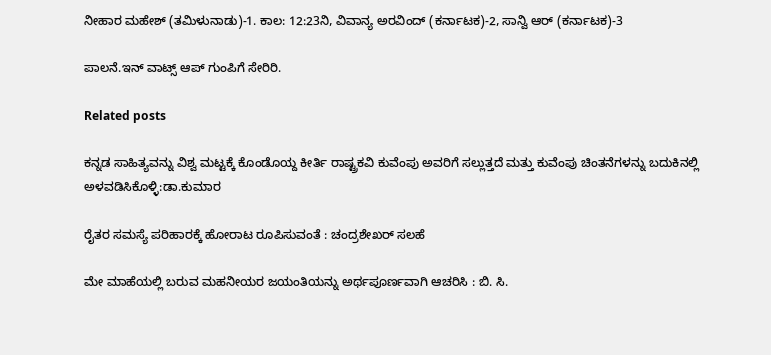ನೀಹಾರ ಮಹೇಶ್ (ತಮಿಳುನಾಡು)-1. ಕಾಲ: 12:23ನಿ, ವಿವಾನ್ಯ ಅರವಿಂದ್ (ಕರ್ನಾಟಕ)-2, ಸಾನ್ವಿ ಆರ್ (ಕರ್ನಾಟಕ)-3

ಪಾಲನೆ.ಇನ್‌ ವಾಟ್ಸ್‌ ಆಪ್‌ ಗುಂಪಿಗೆ ಸೇರಿರಿ.

Related posts

ಕನ್ನಡ ಸಾಹಿತ್ಯವನ್ನು ವಿಶ್ವ ಮಟ್ಟಕ್ಕೆ ಕೊಂಡೊಯ್ದ ಕೀರ್ತಿ ರಾಷ್ಟ್ರಕವಿ ಕುವೆಂಪು ಅವರಿಗೆ ಸಲ್ಲುತ್ತದೆ ಮತ್ತು ಕುವೆಂಪು ಚಿಂತನೆಗಳನ್ನು ಬದುಕಿನಲ್ಲಿ ಅಳವಡಿಸಿಕೊಳ್ಳಿ:ಡಾ.ಕುಮಾರ

ರೈತರ ಸಮಸ್ಯೆ ಪರಿಹಾರಕ್ಕೆ ಹೋರಾಟ ರೂಪಿಸುವಂತೆ : ಚಂದ್ರಶೇಖರ್ ಸಲಹೆ

ಮೇ ಮಾಹೆಯಲ್ಲಿ ಬರುವ ಮಹನೀಯರ ಜಯಂತಿಯನ್ನು ಅರ್ಥಪೂರ್ಣವಾಗಿ ಆಚರಿಸಿ : ಬಿ. ಸಿ.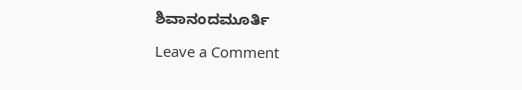ಶಿವಾನಂದಮೂರ್ತಿ

Leave a Comment